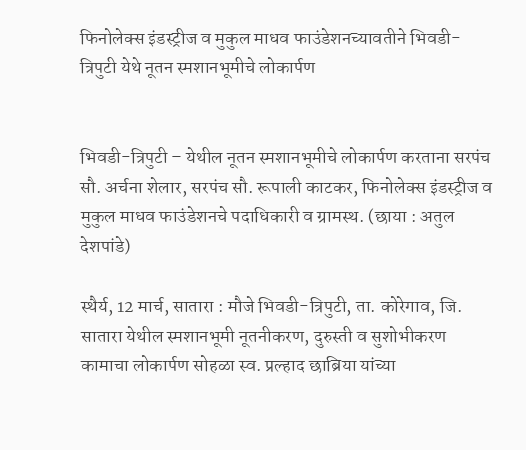फिनोलेक्स इंडस्ट्रीज व मुकुल माधव फाउंडेशनच्यावतीने भिवडी-त्रिपुटी येथे नूतन स्मशानभूमीचे लोकार्पण


भिवडी-त्रिपुटी – येथील नूतन स्मशानभूमीचे लोकार्पण करताना सरपंच सौ. अर्चना शेलार, सरपंच सौ. रूपाली काटकर, फिनोलेक्स इंडस्ट्रीज व मुकुल माधव फाउंडेशनचे पदाधिकारी व ग्रामस्थ. (छाया : अतुल देशपांडे)

स्थैर्य, 12 मार्च, सातारा : मौजे भिवडी-त्रिपुटी, ता. कोरेगाव, जि. सातारा येथील स्मशानभूमी नूतनीकरण, दुरुस्ती व सुशोभीकरण कामाचा लोकार्पण सोहळा स्व. प्रल्हाद छाब्रिया यांच्या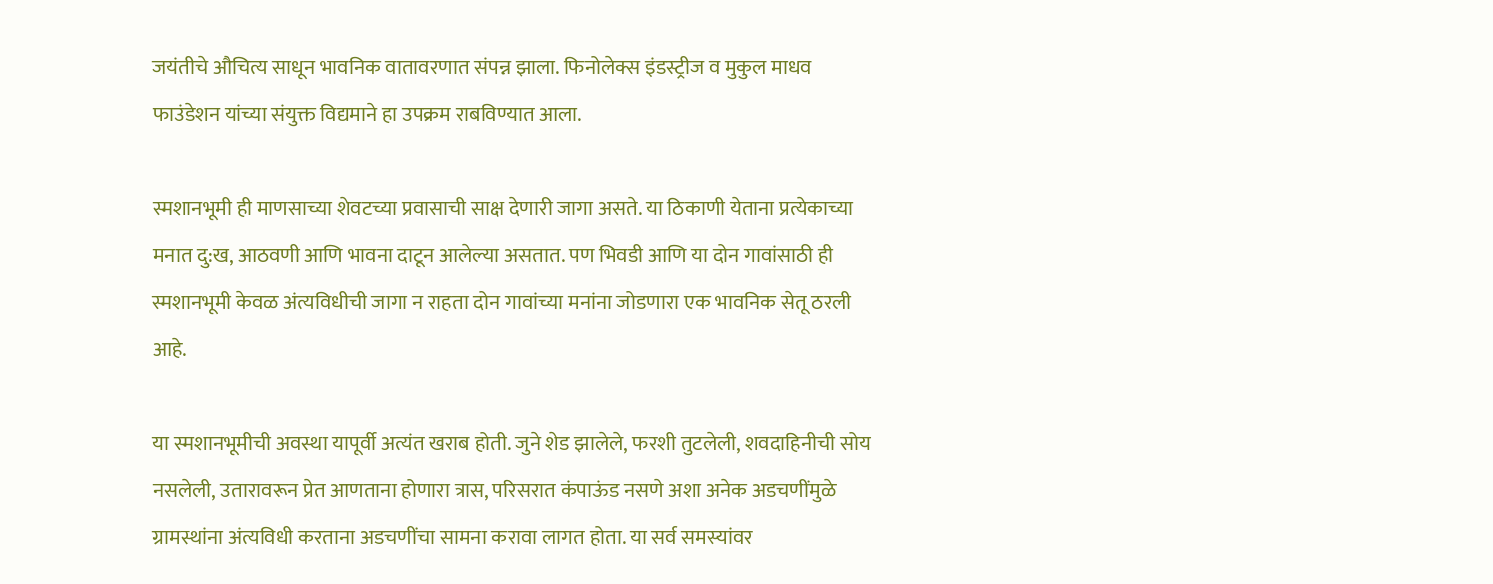जयंतीचे औचित्य साधून भावनिक वातावरणात संपन्न झाला. फिनोलेक्स इंडस्ट्रीज व मुकुल माधव फाउंडेशन यांच्या संयुक्त विद्यमाने हा उपक्रम राबविण्यात आला.

स्मशानभूमी ही माणसाच्या शेवटच्या प्रवासाची साक्ष देणारी जागा असते. या ठिकाणी येताना प्रत्येकाच्या मनात दु:ख, आठवणी आणि भावना दाटून आलेल्या असतात. पण भिवडी आणि या दोन गावांसाठी ही स्मशानभूमी केवळ अंत्यविधीची जागा न राहता दोन गावांच्या मनांना जोडणारा एक भावनिक सेतू ठरली आहे.

या स्मशानभूमीची अवस्था यापूर्वी अत्यंत खराब होती. जुने शेड झालेले, फरशी तुटलेली, शवदाहिनीची सोय नसलेली, उतारावरून प्रेत आणताना होणारा त्रास, परिसरात कंपाऊंड नसणे अशा अनेक अडचणींमुळे ग्रामस्थांना अंत्यविधी करताना अडचणींचा सामना करावा लागत होता. या सर्व समस्यांवर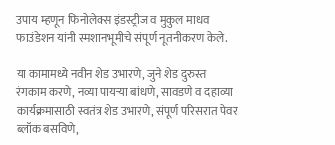उपाय म्हणून फिनोलेक्स इंडस्ट्रीज व मुकुल माधव फाउंडेशन यांनी स्मशानभूमीचे संपूर्ण नूतनीकरण केले.

या कामामध्ये नवीन शेड उभारणे, जुने शेड दुरुस्त रंगकाम करणे, नव्या पायर्‍या बांधणे, सावडणे व दहाव्या कार्यक्रमासाठी स्वतंत्र शेड उभारणे, संपूर्ण परिसरात पेवर ब्लॉक बसविणे,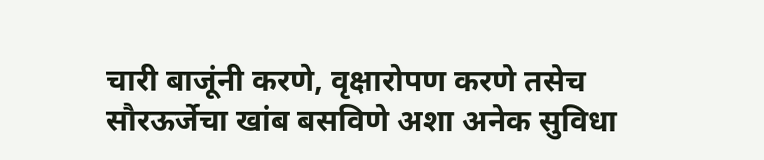चारी बाजूंनी करणे, वृक्षारोपण करणे तसेच सौरऊर्जेचा खांब बसविणे अशा अनेक सुविधा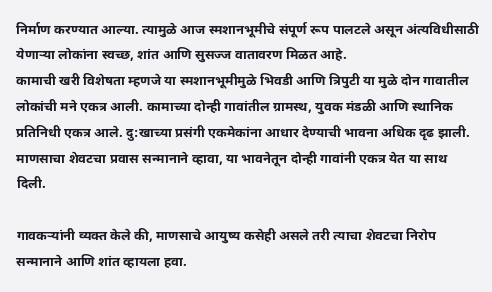निर्माण करण्यात आल्या. त्यामुळे आज स्मशानभूमीचे संपूर्ण रूप पालटले असून अंत्यविधीसाठी येणार्‍या लोकांना स्वच्छ, शांत आणि सुसज्ज वातावरण मिळत आहे.
कामाची खरी विशेषता म्हणजे या स्मशानभूमीमुळे भिवडी आणि त्रिपुटी या मुळे दोन गावातील लोकांची मने एकत्र आली. कामाच्या दोन्ही गावांतील ग्रामस्थ, युवक मंडळी आणि स्थानिक प्रतिनिधी एकत्र आले. दु:खाच्या प्रसंगी एकमेकांना आधार देण्याची भावना अधिक दृढ झाली. माणसाचा शेवटचा प्रवास सन्मानाने व्हावा, या भावनेतून दोन्ही गावांनी एकत्र येत या साथ दिली.

गावकर्‍यांनी व्यक्त केले की, माणसाचे आयुष्य कसेही असले तरी त्याचा शेवटचा निरोप सन्मानाने आणि शांत व्हायला हवा.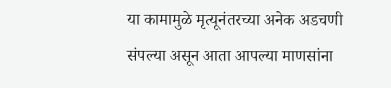या कामामुळे मृत्यूनंतरच्या अनेक अडचणी संपल्या असून आता आपल्या माणसांना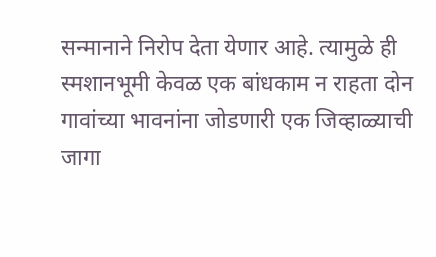सन्मानाने निरोप देता येणार आहे. त्यामुळे ही स्मशानभूमी केवळ एक बांधकाम न राहता दोन गावांच्या भावनांना जोडणारी एक जिव्हाळ्याची जागा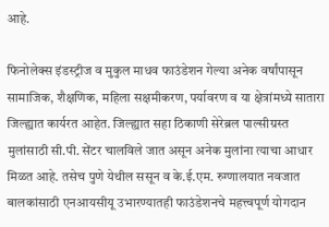आहे.

फिनोलेक्स इंडस्ट्रीज व मुकुल माधव फाउंडेशन गेल्या अनेक वर्षांपासून सामाजिक, शैक्षणिक, महिला सक्षमीकरण, पर्यावरण व या क्षेत्रांमध्ये सातारा जिल्ह्यात कार्यरत आहेत. जिल्ह्यात सहा ठिकाणी सेरेब्रल पाल्सीग्रस्त मुलांसाठी सी.पी. सेंटर चालविले जात असून अनेक मुलांना त्याचा आधार मिळत आहे. तसेच पुणे येथील ससून व के.ई.एम. रुग्णालयात नवजात बालकांसाठी एनआयसीयू उभारण्यातही फाउंडेशनचे महत्त्वपूर्ण योगदान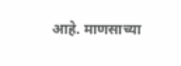आहे. माणसाच्या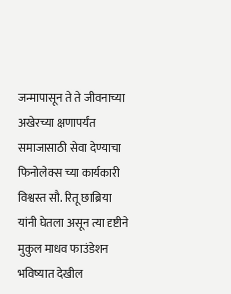जन्मापासून ते ते जीवनाच्या अखेरच्या क्षणापर्यंत समाजासाठी सेवा देण्याचा फिनोलेक्स च्या कार्यकारी विश्वस्त सौ. रितू छाब्रिया यांनी घेतला असून त्या दृष्टीने मुकुल माधव फाउंडेशन भविष्यात देखील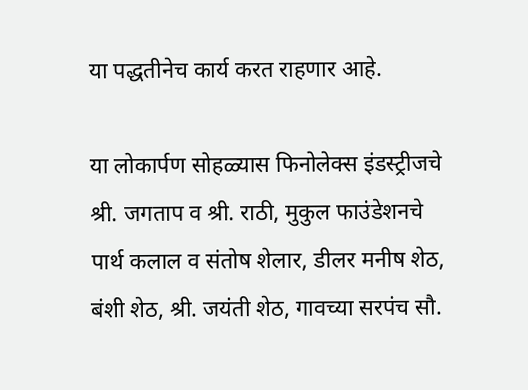या पद्धतीनेच कार्य करत राहणार आहे.

या लोकार्पण सोहळ्यास फिनोलेक्स इंडस्ट्रीजचे श्री. जगताप व श्री. राठी, मुकुल फाउंडेशनचे पार्थ कलाल व संतोष शेलार, डीलर मनीष शेठ, बंशी शेठ, श्री. जयंती शेठ, गावच्या सरपंच सौ.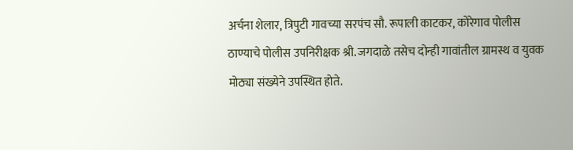अर्चना शेलार, त्रिपुटी गावच्या सरपंच सौ. रूपाली काटकर, कोरेगाव पोलीस ठाण्याचे पोलीस उपनिरीक्षक श्री. जगदाळे तसेच दोन्ही गावांतील ग्रामस्थ व युवक मोठ्या संख्येने उपस्थित होते.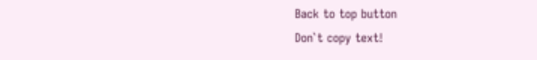Back to top button
Don`t copy text!